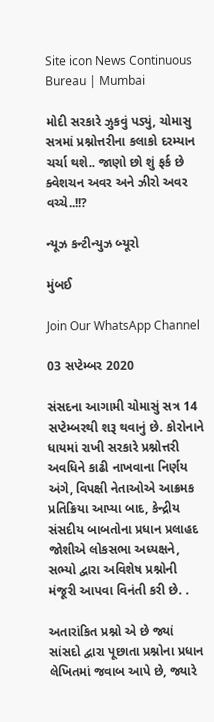Site icon News Continuous Bureau | Mumbai

મોદી સરકારે ઝુકવું પડ્યું, ચોમાસુ સત્રમાં પ્રશ્નોત્તરીના કલાકો દરમ્યાન ચર્ચા થશે.. જાણો છો શું ફર્ક છે ક્વેશચન અવર અને ઝીરો અવર વચ્ચે..!!?

ન્યૂઝ કન્ટીન્યુઝ બ્યૂરો

મુંબઈ

Join Our WhatsApp Channel

03 સપ્ટેમ્બર 2020

સંસદના આગામી ચોમાસું સત્ર 14 સપ્ટેમ્બરથી શરૂ થવાનું છે. કોરોનાને ધાયમાં રાખી સરકારે પ્રશ્નોત્તરી અવધિને કાઢી નાખવાના નિર્ણય અંગે, વિપક્ષી નેતાઓએ આક્રમક પ્રતિક્રિયા આપ્યા બાદ, કેન્દ્રીય સંસદીય બાબતોના પ્રધાન પ્રલાહદ જોશીએ લોકસભા અધ્યક્ષને, સભ્યો દ્વારા અવિશેષ પ્રશ્નોની મંજૂરી આપવા વિનંતી કરી છે. .

અતારાંકિત પ્રશ્નો એ છે જ્યાં સાંસદો દ્વારા પૂછાતા પ્રશ્નોના પ્રધાન લેખિતમાં જવાબ આપે છે, જ્યારે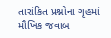તારાંકિત પ્રશ્નોના ગૃહમાં મૌખિક જવાબ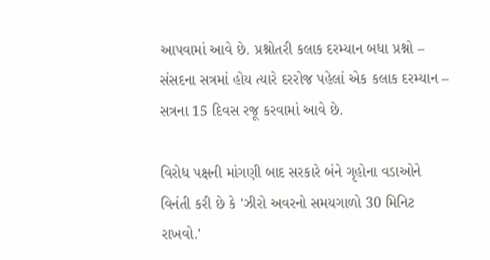આપવામાં આવે છે. પ્રશ્નોતરી કલાક દરમ્યાન બધા પ્રશ્નો – સંસદના સત્રમાં હોય ત્યારે દરરોજ પહેલાં એક કલાક દરમ્યાન – સત્રના 15 દિવસ રજૂ કરવામાં આવે છે.

વિરોધ પક્ષની માંગણી બાદ સરકારે બંને ગૃહોના વડાઓને વિનંતી કરી છે કે 'ઝીરો અવરનો સમયગાળો 30 મિનિટ રાખવો.'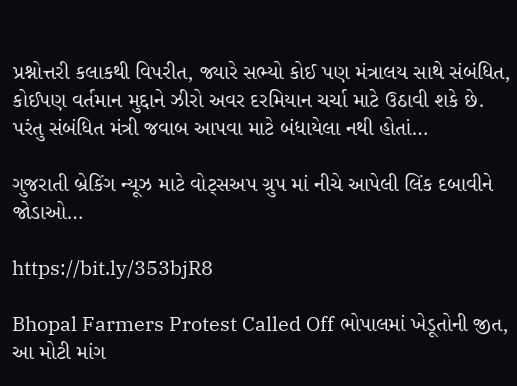પ્રશ્નોત્તરી કલાકથી વિપરીત, જ્યારે સભ્યો કોઈ પણ મંત્રાલય સાથે સંબંધિત, કોઈપણ વર્તમાન મુદ્દાને ઝીરો અવર દરમિયાન ચર્ચા માટે ઉઠાવી શકે છે. પરંતુ સંબંધિત મંત્રી જવાબ આપવા માટે બંધાયેલા નથી હોતાં…

ગુજરાતી બ્રેકિંગ ન્યૂઝ માટે વોટ્સઅપ ગ્રુપ માં નીચે આપેલી લિંક દબાવીને જોડાઓ…

https://bit.ly/353bjR8

Bhopal Farmers Protest Called Off ભોપાલમાં ખેડૂતોની જીત, આ મોટી માંગ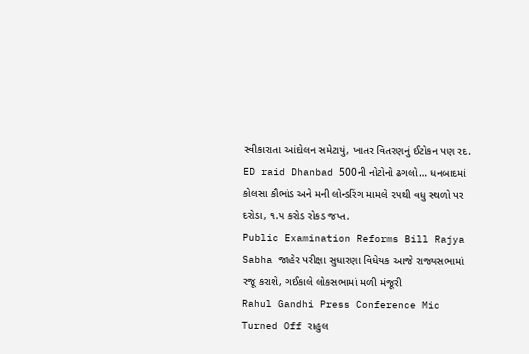સ્વીકારાતા આંદોલન સમેટાયું, ખાતર વિતરણનું ઈટોકન પણ રદ.
ED raid Dhanbad 500ની નોટોનો ઢગલો… ધનબાદમાં કોલસા કૌભાંડ અને મની લોન્ડરિંગ મામલે ૨૫થી વધુ સ્થળો પર દરોડા, ૧.૫ કરોડ રોકડ જપ્ત.
Public Examination Reforms Bill Rajya Sabha જાહેર પરીક્ષા સુધારણા વિધેયક આજે રાજ્યસભામાં રજૂ કરાશે, ગઈકાલે લોકસભામાં મળી મંજૂરી
Rahul Gandhi Press Conference Mic Turned Off રાહુલ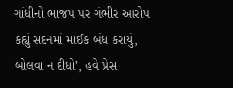ગાંધીનો ભાજપ પર ગંભીર આરોપ કહ્યું સદનમાં માઈક બંધ કરાયું, બોલવા ન દીધો’, હવે પ્રેસ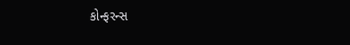કોન્ફરન્સ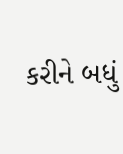કરીને બધું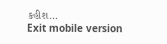કહીશ…
Exit mobile version